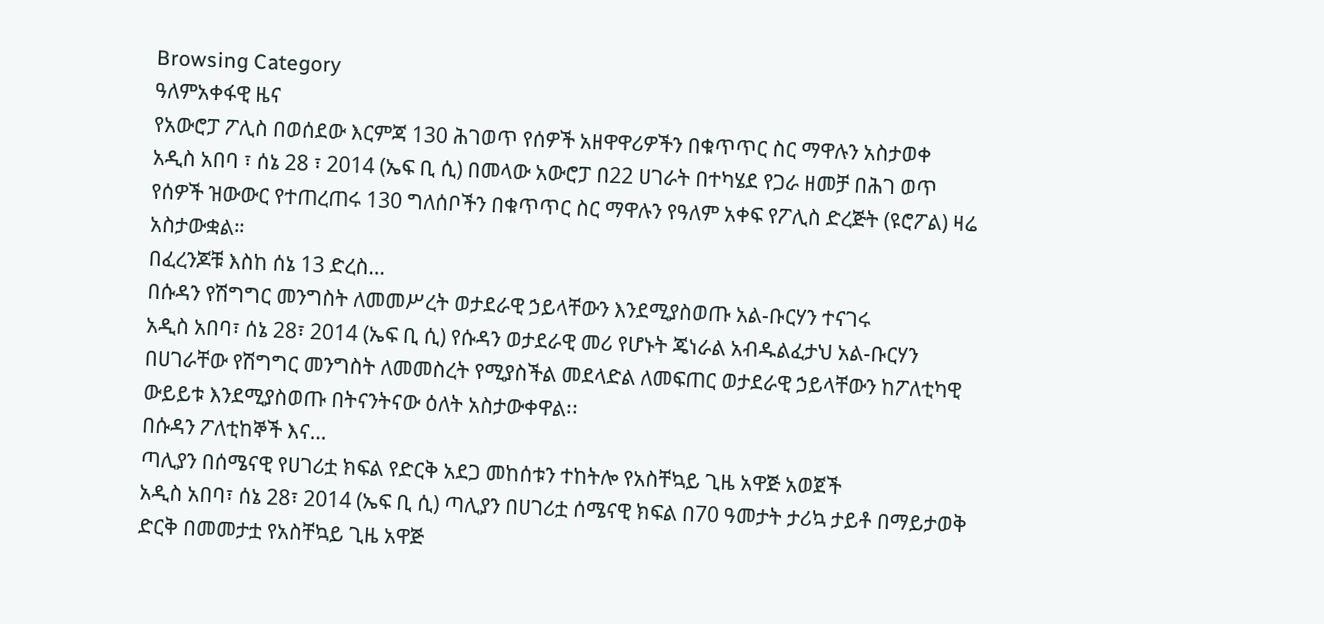Browsing Category
ዓለምአቀፋዊ ዜና
የአውሮፓ ፖሊስ በወሰደው እርምጃ 130 ሕገወጥ የሰዎች አዘዋዋሪዎችን በቁጥጥር ስር ማዋሉን አስታወቀ
አዲስ አበባ ፣ ሰኔ 28 ፣ 2014 (ኤፍ ቢ ሲ) በመላው አውሮፓ በ22 ሀገራት በተካሄደ የጋራ ዘመቻ በሕገ ወጥ የሰዎች ዝውውር የተጠረጠሩ 130 ግለሰቦችን በቁጥጥር ስር ማዋሉን የዓለም አቀፍ የፖሊስ ድረጅት (ዩሮፖል) ዛሬ አስታውቋል።
በፈረንጆቹ እስከ ሰኔ 13 ድረስ…
በሱዳን የሽግግር መንግስት ለመመሥረት ወታደራዊ ኃይላቸውን እንደሚያስወጡ አል-ቡርሃን ተናገሩ
አዲስ አበባ፣ ሰኔ 28፣ 2014 (ኤፍ ቢ ሲ) የሱዳን ወታደራዊ መሪ የሆኑት ጄነራል አብዱልፈታህ አል-ቡርሃን በሀገራቸው የሽግግር መንግስት ለመመስረት የሚያስችል መደላድል ለመፍጠር ወታደራዊ ኃይላቸውን ከፖለቲካዊ ውይይቱ እንደሚያስወጡ በትናንትናው ዕለት አስታውቀዋል፡፡
በሱዳን ፖለቲከኞች እና…
ጣሊያን በሰሜናዊ የሀገሪቷ ክፍል የድርቅ አደጋ መከሰቱን ተከትሎ የአስቸኳይ ጊዜ አዋጅ አወጀች
አዲስ አበባ፣ ሰኔ 28፣ 2014 (ኤፍ ቢ ሲ) ጣሊያን በሀገሪቷ ሰሜናዊ ክፍል በ70 ዓመታት ታሪኳ ታይቶ በማይታወቅ ድርቅ በመመታቷ የአስቸኳይ ጊዜ አዋጅ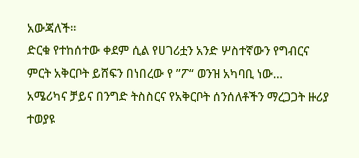አውጃለች፡፡
ድርቁ የተከሰተው ቀደም ሲል የሀገሪቷን አንድ ሦስተኛውን የግብርና ምርት አቅርቦት ይሸፍን በነበረው የ ”ፖ“ ወንዝ አካባቢ ነው…
አሜሪካና ቻይና በንግድ ትስስርና የአቅርቦት ሰንሰለቶችን ማረጋጋት ዙሪያ ተወያዩ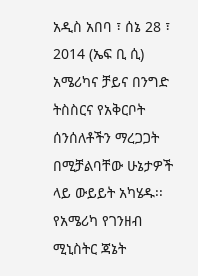አዲስ አበባ ፣ ሰኔ 28 ፣ 2014 (ኤፍ ቢ ሲ) አሜሪካና ቻይና በንግድ ትስስርና የአቅርቦት ሰንሰለቶችን ማረጋጋት በሚቻልባቸው ሁኔታዎች ላይ ውይይት አካሄዱ፡፡
የአሜሪካ የገንዘብ ሚኒስትር ጃኔት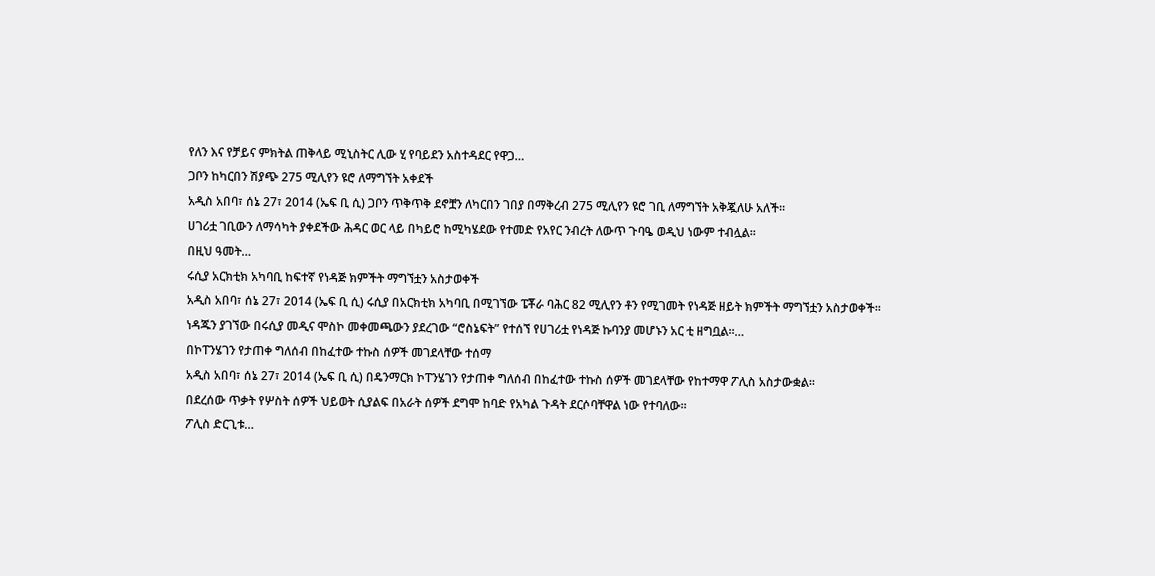የለን እና የቻይና ምክትል ጠቅላይ ሚኒስትር ሊው ሂ የባይደን አስተዳደር የዋጋ…
ጋቦን ከካርበን ሽያጭ 275 ሚሊየን ዩሮ ለማግኘት አቀደች
አዲስ አበባ፣ ሰኔ 27፣ 2014 (ኤፍ ቢ ሲ) ጋቦን ጥቅጥቅ ደኖቿን ለካርበን ገበያ በማቅረብ 275 ሚሊየን ዩሮ ገቢ ለማግኘት አቅጇለሁ አለች፡፡
ሀገሪቷ ገቢውን ለማሳካት ያቀደችው ሕዳር ወር ላይ በካይሮ ከሚካሄደው የተመድ የአየር ንብረት ለውጥ ጉባዔ ወዲህ ነውም ተብሏል፡፡
በዚህ ዓመት…
ሩሲያ አርክቲክ አካባቢ ከፍተኛ የነዳጅ ክምችት ማግኘቷን አስታወቀች
አዲስ አበባ፣ ሰኔ 27፣ 2014 (ኤፍ ቢ ሲ) ሩሲያ በአርክቲክ አካባቢ በሚገኘው ፔቾራ ባሕር 82 ሚሊየን ቶን የሚገመት የነዳጅ ዘይት ክምችት ማግኘቷን አስታወቀች፡፡
ነዳጁን ያገኘው በሩሲያ መዲና ሞስኮ መቀመጫውን ያደረገው “ሮስኔፍት” የተሰኘ የሀገሪቷ የነዳጅ ኩባንያ መሆኑን አር ቲ ዘግቧል፡፡…
በኮፐንሄገን የታጠቀ ግለሰብ በከፈተው ተኩስ ሰዎች መገደላቸው ተሰማ
አዲስ አበባ፣ ሰኔ 27፣ 2014 (ኤፍ ቢ ሲ) በዴንማርክ ኮፐንሄገን የታጠቀ ግለሰብ በከፈተው ተኩስ ሰዎች መገደላቸው የከተማዋ ፖሊስ አስታውቋል፡፡
በደረሰው ጥቃት የሦስት ሰዎች ህይወት ሲያልፍ በአራት ሰዎች ደግሞ ከባድ የአካል ጉዳት ደርሶባቸዋል ነው የተባለው፡፡
ፖሊስ ድርጊቱ…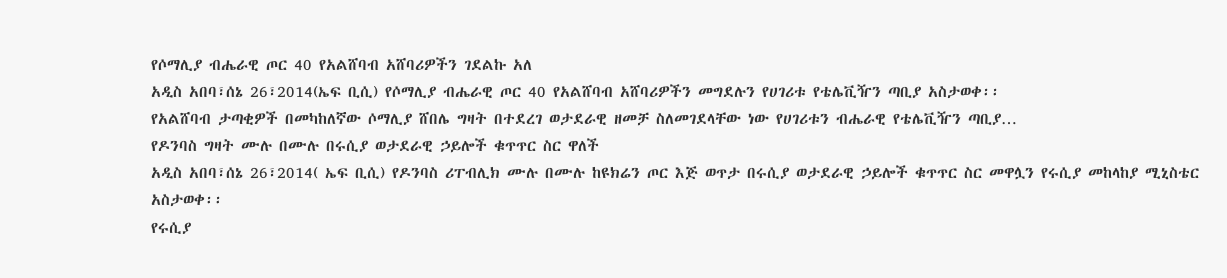የሶማሊያ ብሔራዊ ጦር 40 የአልሸባብ አሸባሪዎችን ገደልኩ አለ
አዲስ አበባ፣ሰኔ 26፣2014(ኤፍ ቢሲ) የሶማሊያ ብሔራዊ ጦር 40 የአልሸባብ አሸባሪዎችን መግደሉን የሀገሪቱ የቴሌቪዥን ጣቢያ አስታወቀ፡፡
የአልሸባብ ታጣቂዎች በመካከለኛው ሶማሊያ ሸበሌ ግዛት በተደረገ ወታደራዊ ዘመቻ ስለመገደላቸው ነው የሀገሪቱን ብሔራዊ የቴሌቪዥን ጣቢያ…
የዶንባስ ግዛት ሙሉ በሙሉ በሩሲያ ወታደራዊ ኃይሎች ቁጥጥር ስር ዋለች
አዲስ አበባ፣ሰኔ 26፣2014( ኤፍ ቢሲ) የዶንባስ ሪፐብሊክ ሙሉ በሙሉ ከዩክሬን ጦር እጅ ወጥታ በሩሲያ ወታደራዊ ኃይሎች ቁጥጥር ስር መዋሏን የሩሲያ መከላከያ ሚኒስቴር አስታወቀ፡፡
የሩሲያ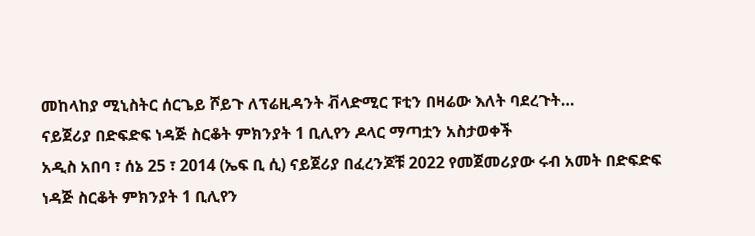መከላከያ ሚኒስትር ሰርጌይ ሾይጉ ለፕሬዚዳንት ቭላድሚር ፑቲን በዛሬው እለት ባደረጉት…
ናይጀሪያ በድፍድፍ ነዳጅ ስርቆት ምክንያት 1 ቢሊየን ዶላር ማጣቷን አስታወቀች
አዲስ አበባ ፣ ሰኔ 25 ፣ 2014 (ኤፍ ቢ ሲ) ናይጀሪያ በፈረንጆቹ 2022 የመጀመሪያው ሩብ አመት በድፍድፍ ነዳጅ ስርቆት ምክንያት 1 ቢሊየን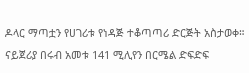ዶላር ማጣቷን የሀገሪቱ የነዳጅ ተቆጣጣሪ ድርጅት አስታወቀ።
ናይጀሪያ በሩብ አመቱ 141 ሚሊየን በርሜል ድፍድፍ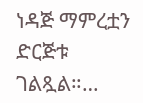ነዳጅ ማምረቷን ድርጅቱ ገልጿል።…